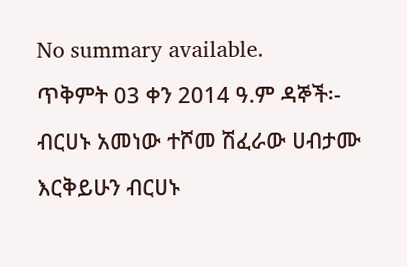No summary available.
ጥቅምት 03 ቀን 2014 ዓ.ም ዳኞች፡- ብርሀኑ አመነው ተሾመ ሽፈራው ሀብታሙ እርቅይሁን ብርሀኑ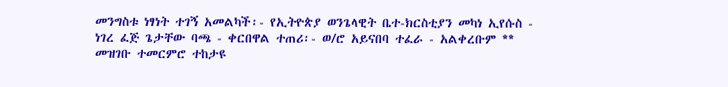መንግስቱ ነፃነት ተገኝ አመልካች፡- የኢትዮጵያ ወንጌላዊት ቤተ-ክርስቲያን መካነ ኢየሱስ - ነገረ ፈጅ ጌታቸው ባጫ - ቀርበዋል ተጠሪ፡- ወ/ሮ አይናበባ ተፈራ - አልቀረቡም **
መዝገቡ ተመርምሮ ተከታዩ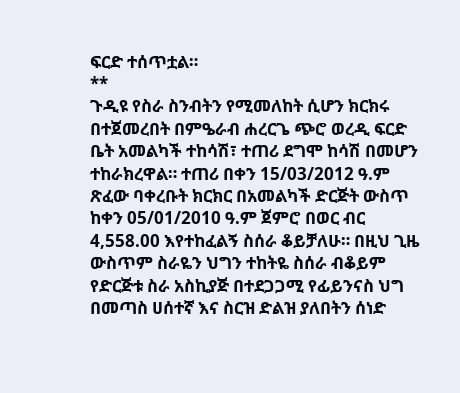ፍርድ ተሰጥቷል።
**
ጉዲዩ የስራ ስንብትን የሚመለከት ሲሆን ክርክሩ በተጀመረበት በምዔራብ ሐረርጌ ጭሮ ወረዲ ፍርድ ቤት አመልካች ተከሳሽ፣ ተጠሪ ደግሞ ከሳሽ በመሆን ተከራክረዋል። ተጠሪ በቀን 15/03/2012 ዓ.ም ጽፈው ባቀረቡት ክርክር በአመልካች ድርጅት ውስጥ ከቀን 05/01/2010 ዓ.ም ጀምሮ በወር ብር 4,558.00 እየተከፈልኝ ስሰራ ቆይቻለሁ። በዚህ ጊዜ ውስጥም ስራዬን ህግን ተከትዬ ስሰራ ብቆይም የድርጅቱ ስራ አስኪያጅ በተደጋጋሚ የፊይንናስ ህግ በመጣስ ሀሰተኛ እና ስርዝ ድልዝ ያለበትን ሰነድ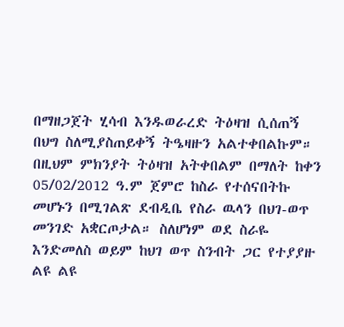በማዘጋጀት ሂሳብ እንዱወራረድ ትዕዛዝ ሲሰጠኝ በህግ ስለሚያስጠይቀኝ ትዔዛዙን አልተቀበልኩም።
በዚህም ምክንያት ትዕዛዝ አትቀበልም በማለት ከቀን 05/02/2012 ዓ.ም ጀምሮ ከስራ የተሰናበትኩ መሆኑን በሚገልጽ ደብዲቤ የስራ ዉላን በህገ-ወጥ መንገድ አቋርጦታል። ስለሆነም ወደ ስራዬ እንድመለስ ወይም ከህገ ወጥ ስንብት ጋር የተያያዙ ልዩ ልዩ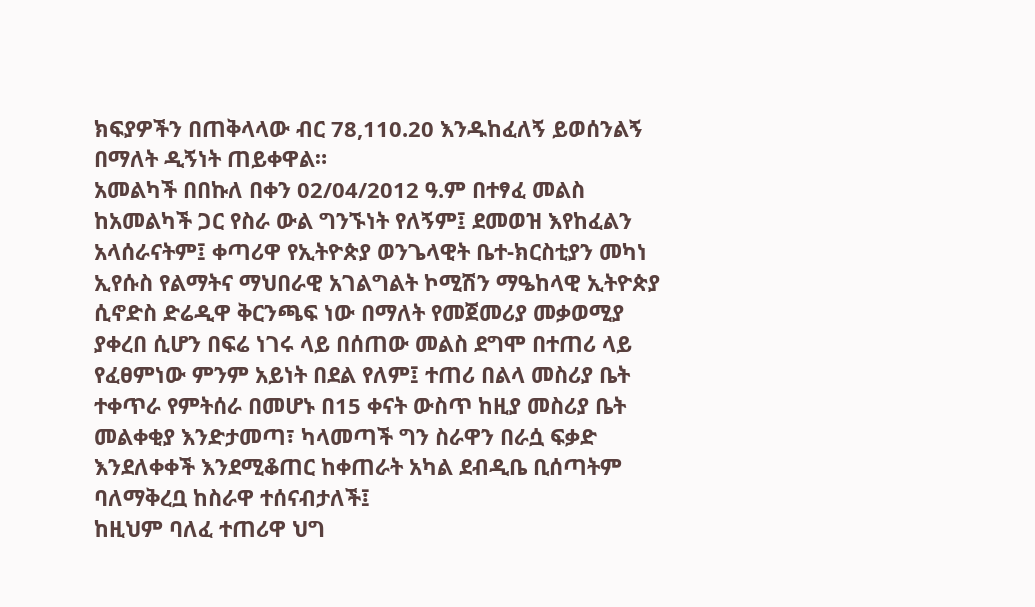ክፍያዎችን በጠቅላላው ብር 78,110.20 እንዱከፈለኝ ይወሰንልኝ በማለት ዲኝነት ጠይቀዋል።
አመልካች በበኩለ በቀን 02/04/2012 ዓ.ም በተፃፈ መልስ ከአመልካች ጋር የስራ ውል ግንኙነት የለኝም፤ ደመወዝ እየከፈልን አላሰራናትም፤ ቀጣሪዋ የኢትዮጵያ ወንጌላዊት ቤተ-ክርስቲያን መካነ ኢየሱስ የልማትና ማህበራዊ አገልግልት ኮሚሽን ማዔከላዊ ኢትዮጵያ ሲኖድስ ድሬዲዋ ቅርንጫፍ ነው በማለት የመጀመሪያ መቃወሚያ ያቀረበ ሲሆን በፍሬ ነገሩ ላይ በሰጠው መልስ ደግሞ በተጠሪ ላይ የፈፀምነው ምንም አይነት በደል የለም፤ ተጠሪ በልላ መስሪያ ቤት ተቀጥራ የምትሰራ በመሆኑ በ15 ቀናት ውስጥ ከዚያ መስሪያ ቤት መልቀቂያ እንድታመጣ፣ ካላመጣች ግን ስራዋን በራሷ ፍቃድ እንደለቀቀች እንደሚቆጠር ከቀጠራት አካል ደብዲቤ ቢሰጣትም ባለማቅረቧ ከስራዋ ተሰናብታለች፤
ከዚህም ባለፈ ተጠሪዋ ህግ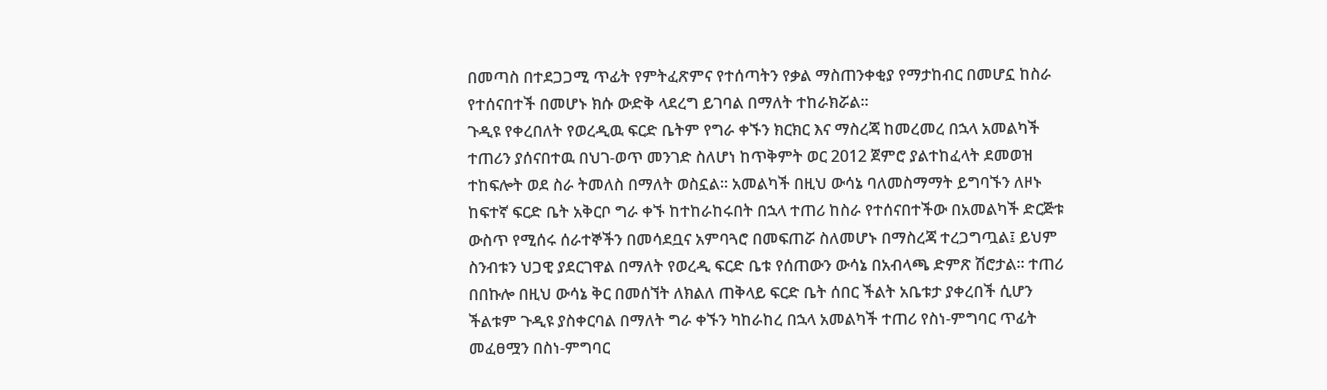በመጣስ በተደጋጋሚ ጥፊት የምትፈጽምና የተሰጣትን የቃል ማስጠንቀቂያ የማታከብር በመሆኗ ከስራ የተሰናበተች በመሆኑ ክሱ ውድቅ ላደረግ ይገባል በማለት ተከራክሯል።
ጉዲዩ የቀረበለት የወረዲዉ ፍርድ ቤትም የግራ ቀኙን ክርክር እና ማስረጃ ከመረመረ በኋላ አመልካች ተጠሪን ያሰናበተዉ በህገ-ወጥ መንገድ ስለሆነ ከጥቅምት ወር 2012 ጀምሮ ያልተከፈላት ደመወዝ ተከፍሎት ወደ ስራ ትመለስ በማለት ወስኗል። አመልካች በዚህ ውሳኔ ባለመስማማት ይግባኙን ለዞኑ ከፍተኛ ፍርድ ቤት አቅርቦ ግራ ቀኙ ከተከራከሩበት በኋላ ተጠሪ ከስራ የተሰናበተችው በአመልካች ድርጅቱ ውስጥ የሚሰሩ ሰራተኞችን በመሳደቧና አምባጓሮ በመፍጠሯ ስለመሆኑ በማስረጃ ተረጋግጧል፤ ይህም ስንብቱን ህጋዊ ያደርገዋል በማለት የወረዲ ፍርድ ቤቱ የሰጠውን ውሳኔ በአብላጫ ድምጽ ሽሮታል። ተጠሪ በበኩሎ በዚህ ውሳኔ ቅር በመሰኘት ለክልለ ጠቅላይ ፍርድ ቤት ሰበር ችልት አቤቱታ ያቀረበች ሲሆን ችልቱም ጉዲዩ ያስቀርባል በማለት ግራ ቀኙን ካከራከረ በኋላ አመልካች ተጠሪ የስነ-ምግባር ጥፊት መፈፀሟን በስነ-ምግባር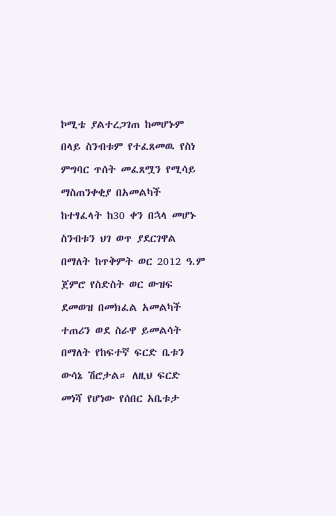ኮሚቴ ያልተረጋገጠ ከመሆኑም በላይ ስንብቱም የተፈጸመዉ የስነ ምግባር ጥሰት መፈጸሟን የሚሳይ ማስጠንቀቂያ በአመልካች ከተፃፈላት ከ30 ቀን በኋላ መሆኑ ስንብቱን ህገ ወጥ ያደርገዋል በማለት ከጥቅምት ወር 2012 ዓ.ም ጀምሮ የስድስት ወር ውዝፍ ደመወዝ በመክፈል አመልካች ተጠሪን ወደ ስራዋ ይመልሳት በማለት የከፍተኛ ፍርድ ቤቱን ውሳኔ ሽሮታል። ለዚህ ፍርድ መነሻ የሆነው የሰበር አቤቱታ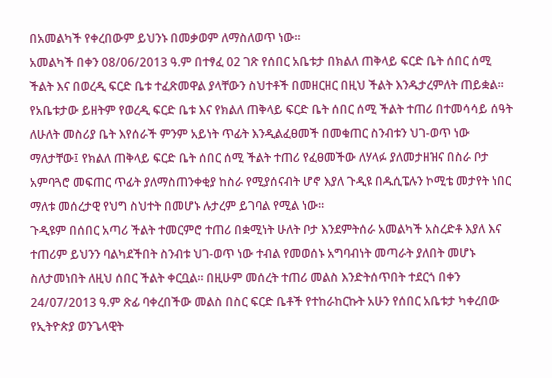በአመልካች የቀረበውም ይህንኑ በመቃወም ለማስለወጥ ነው።
አመልካች በቀን 08/06/2013 ዓ.ም በተፃፈ 02 ገጽ የሰበር አቤቱታ በክልለ ጠቅላይ ፍርድ ቤት ሰበር ሰሚ ችልት እና በወረዲ ፍርድ ቤቱ ተፈጽመዋል ያላቸውን ስህተቶች በመዘርዘር በዚህ ችልት እንዱታረምለት ጠይቋል። የአቤቱታው ይዘትም የወረዲ ፍርድ ቤቱ እና የክልለ ጠቅላይ ፍርድ ቤት ሰበር ሰሚ ችልት ተጠሪ በተመሳሳይ ሰዓት ለሁለት መስሪያ ቤት እየሰራች ምንም አይነት ጥፊት እንዲልፈፀመች በመቁጠር ስንብቱን ህገ-ወጥ ነው ማለታቸው፤ የክልለ ጠቅላይ ፍርድ ቤት ሰበር ሰሚ ችልት ተጠሪ የፈፀመችው ለሃላፉ ያለመታዘዝና በስራ ቦታ አምባጓሮ መፍጠር ጥፊት ያለማስጠንቀቂያ ከስራ የሚያሰናብት ሆኖ እያለ ጉዲዩ በዱሲፔሉን ኮሚቴ መታየት ነበር ማለቱ መሰረታዊ የህግ ስህተት በመሆኑ ሉታረም ይገባል የሚል ነው።
ጉዲዩም በሰበር አጣሪ ችልት ተመርምሮ ተጠሪ በቋሚነት ሁለት ቦታ እንደምትሰራ አመልካች አስረድቶ እያለ እና ተጠሪም ይህንን ባልካደችበት ስንብቱ ህገ-ወጥ ነው ተብል የመወሰኑ አግባብነት መጣራት ያለበት መሆኑ ስለታመነበት ለዚህ ሰበር ችልት ቀርቧል። በዚሁም መሰረት ተጠሪ መልስ እንድትሰጥበት ተደርጎ በቀን 24/07/2013 ዓ.ም ጽፊ ባቀረበችው መልስ በስር ፍርድ ቤቶች የተከራከርኩት አሁን የሰበር አቤቱታ ካቀረበው የኢትዮጵያ ወንጌላዊት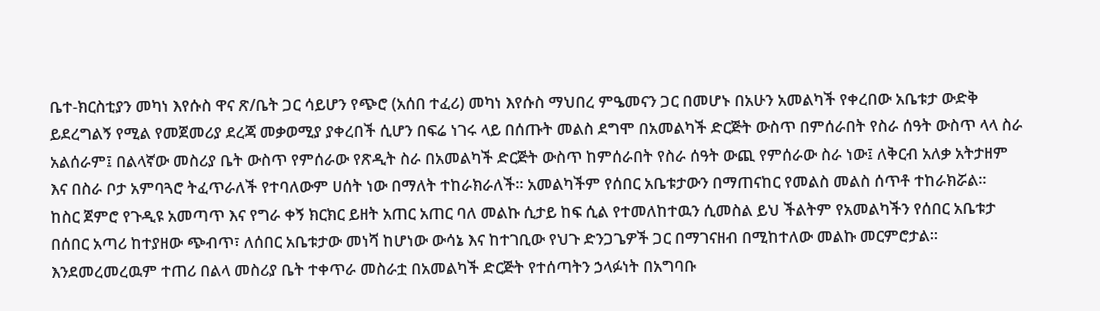ቤተ-ክርስቲያን መካነ እየሱስ ዋና ጽ/ቤት ጋር ሳይሆን የጭሮ (አሰበ ተፈሪ) መካነ እየሱስ ማህበረ ምዔመናን ጋር በመሆኑ በአሁን አመልካች የቀረበው አቤቱታ ውድቅ ይደረግልኝ የሚል የመጀመሪያ ደረጃ መቃወሚያ ያቀረበች ሲሆን በፍሬ ነገሩ ላይ በሰጡት መልስ ደግሞ በአመልካች ድርጅት ውስጥ በምሰራበት የስራ ሰዓት ውስጥ ላላ ስራ አልሰራም፤ በልላኛው መስሪያ ቤት ውስጥ የምሰራው የጽዲት ስራ በአመልካች ድርጅት ውስጥ ከምሰራበት የስራ ሰዓት ውጪ የምሰራው ስራ ነው፤ ለቅርብ አለቃ አትታዘም እና በስራ ቦታ አምባጓሮ ትፈጥራለች የተባለውም ሀሰት ነው በማለት ተከራክራለች። አመልካችም የሰበር አቤቱታውን በማጠናከር የመልስ መልስ ሰጥቶ ተከራክሯል።
ከስር ጀምሮ የጉዲዩ አመጣጥ እና የግራ ቀኝ ክርክር ይዘት አጠር አጠር ባለ መልኩ ሲታይ ከፍ ሲል የተመለከተዉን ሲመስል ይህ ችልትም የአመልካችን የሰበር አቤቱታ በሰበር አጣሪ ከተያዘው ጭብጥ፣ ለሰበር አቤቱታው መነሻ ከሆነው ውሳኔ እና ከተገቢው የህጉ ድንጋጌዎች ጋር በማገናዘብ በሚከተለው መልኩ መርምሮታል። እንደመረመረዉም ተጠሪ በልላ መስሪያ ቤት ተቀጥራ መስራቷ በአመልካች ድርጅት የተሰጣትን ኃላፉነት በአግባቡ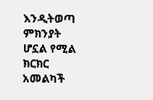እንዲትወጣ ምክንያት ሆኗል የሚል ክርክር አመልካች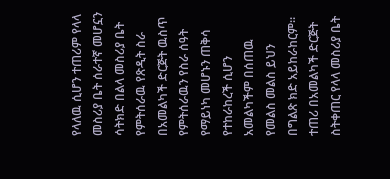የላለዉ ሲሆን ተጠሪም የላላ መስሪያ ቤት ሰራተኛ መሆኗን ሳትክድ በልላ መስሪያ ቤት የምትሰራዉ የጽዲት ስራ በአመልካች ድርጅት ዉስጥ የምትሰራዉን የስራ ሰዓት የማይነካ መሆኑን ጠቅሳ የተከራከረች ሲሆን አመልካችም በሰጠዉ የመልስ መልስ ይህን በግልጽ ክድ አይከራከርም።
ተጠሪ በአመልካች ድርጅት ስትቀጠር የላላ መስሪያ ቤት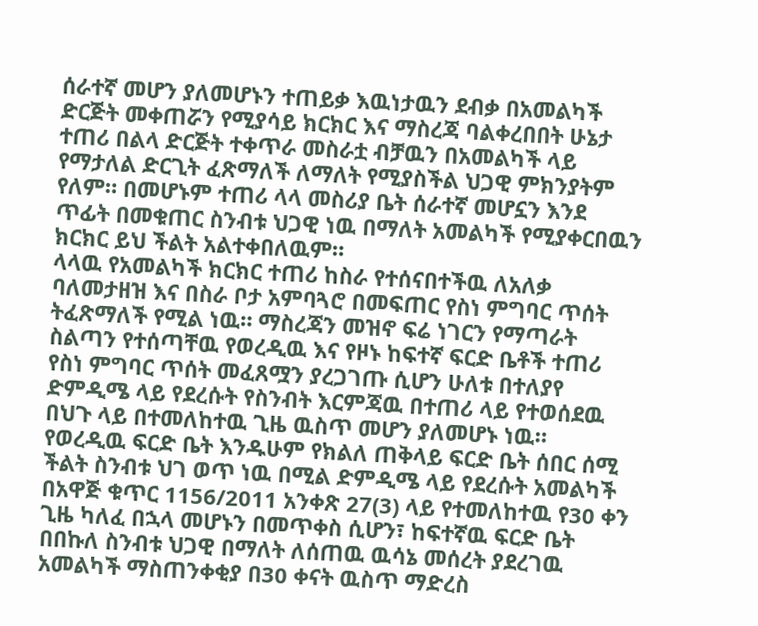ሰራተኛ መሆን ያለመሆኑን ተጠይቃ እዉነታዉን ደብቃ በአመልካች ድርጅት መቀጠሯን የሚያሳይ ክርክር እና ማስረጃ ባልቀረበበት ሁኔታ ተጠሪ በልላ ድርጅት ተቀጥራ መስራቷ ብቻዉን በአመልካች ላይ የማታለል ድርጊት ፈጽማለች ለማለት የሚያስችል ህጋዊ ምክንያትም የለም። በመሆኑም ተጠሪ ላላ መስሪያ ቤት ሰራተኛ መሆኗን እንደ ጥፊት በመቁጠር ስንብቱ ህጋዊ ነዉ በማለት አመልካች የሚያቀርበዉን ክርክር ይህ ችልት አልተቀበለዉም።
ላላዉ የአመልካች ክርክር ተጠሪ ከስራ የተሰናበተችዉ ለአለቃ ባለመታዘዝ እና በስራ ቦታ አምባጓሮ በመፍጠር የስነ ምግባር ጥሰት ትፈጽማለች የሚል ነዉ። ማስረጃን መዝኖ ፍሬ ነገርን የማጣራት ስልጣን የተሰጣቸዉ የወረዲዉ እና የዞኑ ከፍተኛ ፍርድ ቤቶች ተጠሪ የስነ ምግባር ጥሰት መፈጸሟን ያረጋገጡ ሲሆን ሁለቱ በተለያየ ድምዲሜ ላይ የደረሱት የስንብት እርምጃዉ በተጠሪ ላይ የተወሰደዉ በህጉ ላይ በተመለከተዉ ጊዜ ዉስጥ መሆን ያለመሆኑ ነዉ። የወረዲዉ ፍርድ ቤት እንዱሁም የክልለ ጠቅላይ ፍርድ ቤት ሰበር ሰሚ ችልት ስንብቱ ህገ ወጥ ነዉ በሚል ድምዲሜ ላይ የደረሱት አመልካች በአዋጅ ቁጥር 1156/2011 አንቀጽ 27(3) ላይ የተመለከተዉ የ30 ቀን ጊዜ ካለፈ በኋላ መሆኑን በመጥቀስ ሲሆን፣ ከፍተኛዉ ፍርድ ቤት በበኩለ ስንብቱ ህጋዊ በማለት ለሰጠዉ ዉሳኔ መሰረት ያደረገዉ አመልካች ማስጠንቀቂያ በ30 ቀናት ዉስጥ ማድረስ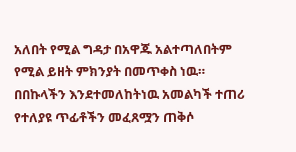አለበት የሚል ግዳታ በአዋጁ አልተጣለበትም የሚል ይዘት ምክንያት በመጥቀስ ነዉ። በበኩላችን እንደተመለከትነዉ አመልካች ተጠሪ የተለያዩ ጥፊቶችን መፈጸሟን ጠቅሶ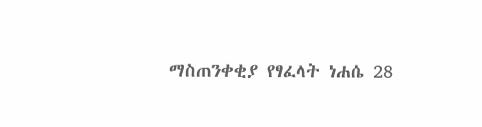ማስጠንቀቂያ የፃፈላት ነሐሴ 28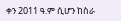ቀን 2011 ዓ.ም ሲሆን ከስራ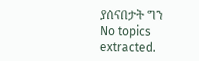ያሰናበታት ግን
No topics extracted.